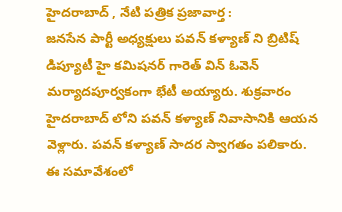హైదరాబాద్ , నేటి పత్రిక ప్రజావార్త :
జనసేన పార్టీ అధ్యక్షులు పవన్ కళ్యాణ్ ని బ్రిటిష్ డిప్యూటీ హై కమిషనర్ గారెత్ విన్ ఓవెన్ మర్యాదపూర్వకంగా భేటీ అయ్యారు. శుక్రవారం హైదరాబాద్ లోని పవన్ కళ్యాణ్ నివాసానికి ఆయన వెళ్లారు. పవన్ కళ్యాణ్ సాదర స్వాగతం పలికారు. ఈ సమావేశంలో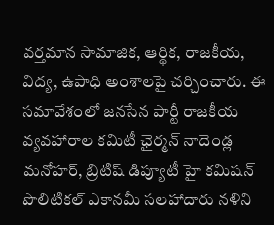వర్తమాన సామాజిక, ఆర్థిక, రాజకీయ, విద్య, ఉపాధి అంశాలపై చర్చించారు. ఈ సమావేశంలో జనసేన పార్టీ రాజకీయ వ్యవహారాల కమిటీ ఛైర్మన్ నాదెండ్ల మనోహర్, బ్రిటిష్ డిప్యూటీ హై కమిషన్ పొలిటికల్ ఎకానమీ సలహాదారు నళిని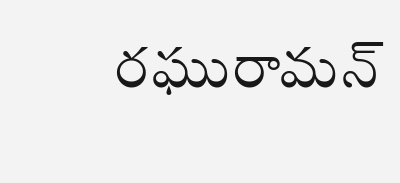రఘురామన్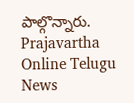పాల్గొన్నారు.
Prajavartha Online Telugu News